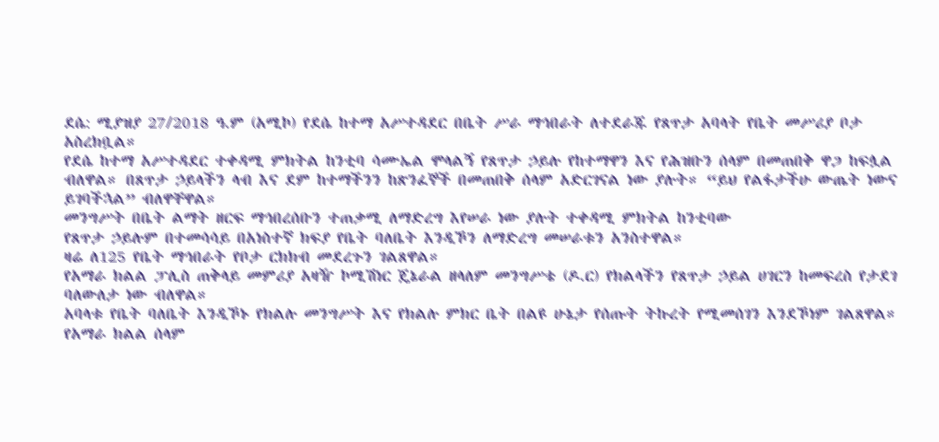ደሴ: ሚያዝያ 27/2018 ዓ.ም (አሚኮ) የደሴ ከተማ አሥተዳደር በቤት ሥራ ማኅበራት ለተደራጁ የጸጥታ አባላት የቤት መሥሪያ ቦታ አስረክቧል።
የደሴ ከተማ አሥተዳደር ተቀዳሚ ምክትል ከንቲባ ሳሙኤል ሞላልኝ የጸጥታ ኃይሉ የከተማዋን እና የሕዝቡን ሰላም በመጠበቅ ዋጋ ከፍሏል ብለዋል። በጸጥታ ኃይላችን ላብ እና ደም ከተማችንን ከጽንፈኞች በመጠበቅ ሰላም አድርገናል ነው ያሉት። “ይህ የልፋታችሁ ውጤት ነውና ይገባችኋል” ብለዋቸዋል።
መንግሥት በቤት ልማት ዘርፍ ማኅበረሰቡን ተጠቃሚ ለማድረግ እየሠራ ነው ያሉት ተቀዳሚ ምክትል ከንቲባው
የጸጥታ ኃይሉም በተመሳሳይ በአነስተኛ ክፍያ የቤት ባለቤት እንዲኾን ለማድረግ መሠራቱን አንስተዋል።
ዛሬ ለ125 የቤት ማኅበራት የቦታ ርክክብ መደረጉን ገልጸዋል።
የአማራ ክልል ፓሊስ ጠቅላይ መምሪያ አዛዥ ኮሚሽነር ጄኔራል ዘላለም መንግሥቴ (ዶ.ር) የክልላችን የጸጥታ ኃይል ሀገርን ከመፍረስ የታደገ ባለውለታ ነው ብለዋል።
አባላቱ የቤት ባለቤት እንዲኾኑ የክልሉ መንግሥት እና የክልሉ ምክር ቤት በልዩ ሁኔታ የሰጡት ትኩረት የሚመሰገን እንደኾነም ገልጸዋል።
የአማራ ክልል ሰላም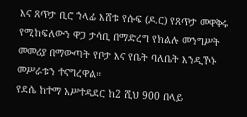እና ጸጥታ ቢሮ ኀላፊ እሸቱ የሱፍ (ዶ.ር) የጸጥታ መዋቅሩ የሚከፍለውን ዋጋ ታሳቢ በማድረግ የክልሉ መንግሥት መመሪያ በማውጣት የቦታ እና የቤት ባለቤት እንዲኾኑ መሥራቱን ተናግረዋል።
የደሴ ከተማ አሥተዳደር ከ2 ሺህ 900 በላይ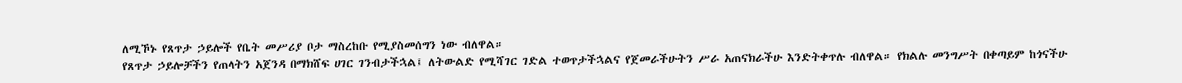ለሚኾኑ የጸጥታ ኃይሎች የቤት መሥሪያ ቦታ ማስረከቡ የሚያስመሰግን ነው ብለዋል።
የጸጥታ ኃይሎቻችን የጠላትን አጀንዳ በማክሸፍ ሀገር ገንብታችኋል፤ ለትውልድ የሚሻገር ገድል ተወጥታችኋልና የጀመራችሁትን ሥራ አጠናክራችሁ እንድትቀጥሉ ብለዋል። የክልሉ መንግሥት በቀጣይም ከጎናችሁ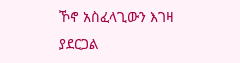ኾኖ አስፈላጊውን እገዛ ያደርጋል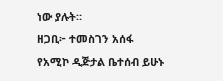ነው ያሉት።
ዘጋቢ፦ ተመስገን አሰፋ
የአሚኮ ዲጅታል ቤተሰብ ይሁኑ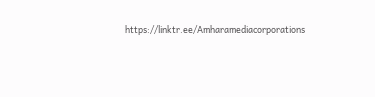https://linktr.ee/Amharamediacorporations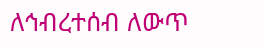ለኅብረተሰብ ለውጥ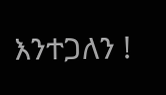እንተጋለን !